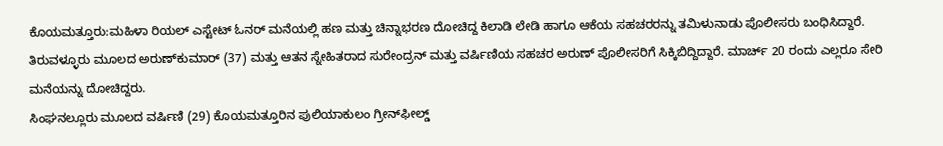ಕೊಯಮತ್ತೂರು:ಮಹಿಳಾ ರಿಯಲ್ ಎಸ್ಟೇಟ್ ಓನರ್ ಮನೆಯಲ್ಲಿ ಹಣ ಮತ್ತು ಚಿನ್ನಾಭರಣ ದೋಚಿದ್ದ ಕಿಲಾಡಿ ಲೇಡಿ ಹಾಗೂ ಆಕೆಯ ಸಹಚರರನ್ನು ತಮಿಳುನಾಡು ಪೊಲೀಸರು ಬಂಧಿಸಿದ್ದಾರೆ.
ತಿರುವಳ್ಳೂರು ಮೂಲದ ಅರುಣ್‌ಕುಮಾರ್ (37) ಮತ್ತು ಆತನ ಸ್ನೇಹಿತರಾದ ಸುರೇಂದ್ರನ್ ಮತ್ತು ವರ್ಷಿಣಿಯ ಸಹಚರ ಅರುಣ್ ಪೊಲೀಸರಿಗೆ ಸಿಕ್ಕಿಬಿದ್ದಿದ್ದಾರೆ. ಮಾರ್ಚ್ 20 ರಂದು ಎಲ್ಲರೂ ಸೇರಿ ಮನೆಯನ್ನು ದೋಚಿದ್ದರು.
ಸಿಂಘನಲ್ಲೂರು ಮೂಲದ ವರ್ಷಿಣಿ (29) ಕೊಯಮತ್ತೂರಿನ ಪುಲಿಯಾಕುಲಂ ಗ್ರೀನ್‌ಫೀಲ್ಡ್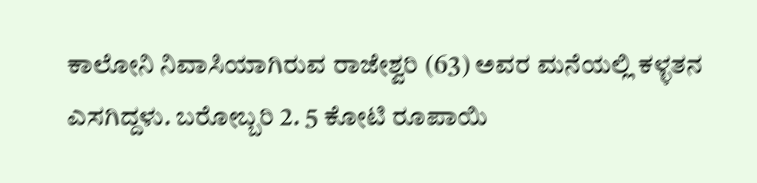ಕಾಲೋನಿ ನಿವಾಸಿಯಾಗಿರುವ ರಾಜೇಶ್ವರಿ (63) ಅವರ ಮನೆಯಲ್ಲಿ ಕಳ್ಳತನ ಎಸಗಿದ್ದಳು. ಬರೋಬ್ಬರಿ 2. 5 ಕೋಟಿ ರೂಪಾಯಿ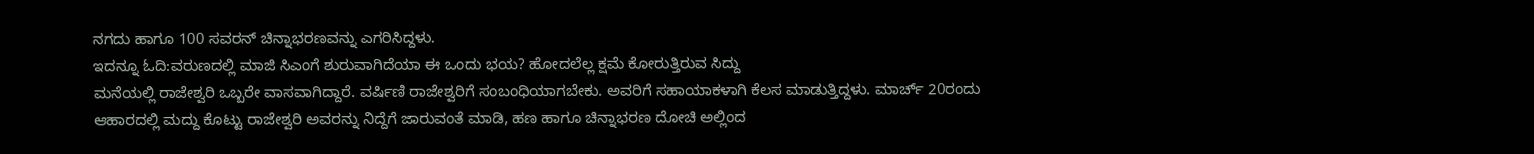ನಗದು ಹಾಗೂ 100 ಸವರನ್ ಚಿನ್ನಾಭರಣವನ್ನು ಎಗರಿಸಿದ್ದಳು.
ಇದನ್ನೂ ಓದಿ:ವರುಣದಲ್ಲಿ ಮಾಜಿ ಸಿಎಂಗೆ ಶುರುವಾಗಿದೆಯಾ ಈ ಒಂದು ಭಯ? ಹೋದಲೆಲ್ಲ ಕ್ಷಮೆ ಕೋರುತ್ತಿರುವ ಸಿದ್ದು
ಮನೆಯಲ್ಲಿ ರಾಜೇಶ್ವರಿ ಒಬ್ಬರೇ ವಾಸವಾಗಿದ್ದಾರೆ. ವರ್ಷಿಣಿ ರಾಜೇಶ್ವರಿಗೆ ಸಂಬಂಧಿಯಾಗಬೇಕು. ಅವರಿಗೆ ಸಹಾಯಾಕಳಾಗಿ ಕೆಲಸ ಮಾಡುತ್ತಿದ್ದಳು. ಮಾರ್ಚ್ 20ರಂದು ಆಹಾರದಲ್ಲಿ ಮದ್ದು ಕೊಟ್ಟು ರಾಜೇಶ್ವರಿ ಅವರನ್ನು ನಿದ್ದೆಗೆ ಜಾರುವಂತೆ ಮಾಡಿ, ಹಣ ಹಾಗೂ ಚಿನ್ನಾಭರಣ ದೋಚಿ ಅಲ್ಲಿಂದ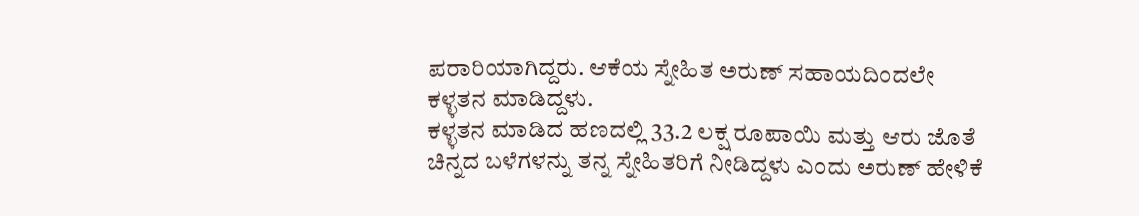ಪರಾರಿಯಾಗಿದ್ದರು. ಆಕೆಯ ಸ್ನೇಹಿತ ಅರುಣ್ ಸಹಾಯದಿಂದಲೇ ಕಳ್ಳತನ ಮಾಡಿದ್ದಳು.
ಕಳ್ಳತನ ಮಾಡಿದ ಹಣದಲ್ಲಿ 33.2 ಲಕ್ಷ ರೂಪಾಯಿ ಮತ್ತು ಆರು ಜೊತೆ ಚಿನ್ನದ ಬಳೆಗಳನ್ನು ತನ್ನ ಸ್ನೇಹಿತರಿಗೆ ನೀಡಿದ್ದಳು ಎಂದು ಅರುಣ್ ಹೇಳಿಕೆ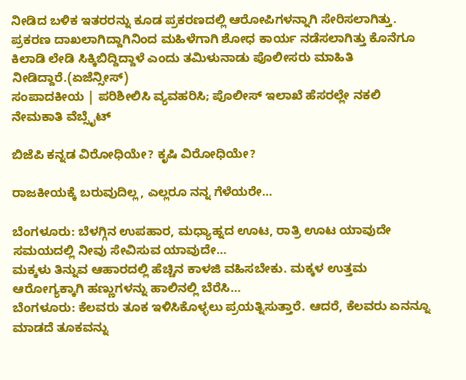ನೀಡಿದ ಬಳಿಕ ಇತರರನ್ನು ಕೂಡ ಪ್ರಕರಣದಲ್ಲಿ ಆರೋಪಿಗಳನ್ನಾಗಿ ಸೇರಿಸಲಾಗಿತ್ತು. ಪ್ರಕರಣ ದಾಖಲಾಗಿದ್ದಾಗಿನಿಂದ ಮಹಿಳೆಗಾಗಿ ಶೋಧ ಕಾರ್ಯ ನಡೆಸಲಾಗಿತ್ತು ಕೊನೆಗೂ ಕಿಲಾಡಿ ಲೇಡಿ ಸಿಕ್ಕಿಬಿದ್ದಿದ್ದಾಳೆ ಎಂದು ತಮಿಳುನಾಡು ಪೊಲೀಸರು ಮಾಹಿತಿ ನೀಡಿದ್ದಾರೆ.(ಏಜೆನ್ಸೀಸ್)
ಸಂಪಾದಕೀಯ | ಪರಿಶೀಲಿಸಿ ವ್ಯವಹರಿಸಿ; ಪೊಲೀಸ್ ಇಲಾಖೆ ಹೆಸರಲ್ಲೇ ನಕಲಿ ನೇಮಕಾತಿ ವೆಬ್ಸೈಟ್

ಬಿಜೆಪಿ ಕನ್ನಡ ವಿರೋಧಿಯೇ? ಕೃಷಿ ವಿರೋಧಿಯೇ?

ರಾಜಕೀಯಕ್ಕೆ ಬರುವುದಿಲ್ಲ, ಎಲ್ಲರೂ ನನ್ನ ಗೆಳೆಯರೇ…

ಬೆಂಗಳೂರು: ಬೆಳಗ್ಗಿನ ಉಪಹಾರ, ಮಧ್ಯಾಹ್ನದ ಊಟ, ರಾತ್ರಿ ಊಟ ಯಾವುದೇ ಸಮಯದಲ್ಲಿ ನೀವು ಸೇವಿಸುವ ಯಾವುದೇ…
ಮಕ್ಕಳು ತಿನ್ನುವ ಆಹಾರದಲ್ಲಿ ಹೆಚ್ಚಿನ ಕಾಳಜಿ ವಹಿಸಬೇಕು. ಮಕ್ಕಳ ಉತ್ತಮ ಆರೋಗ್ಯಕ್ಕಾಗಿ ಹಣ್ಣುಗಳನ್ನು ಹಾಲಿನಲ್ಲಿ ಬೆರೆಸಿ…
ಬೆಂಗಳೂರು: ಕೆಲವರು ತೂಕ ಇಳಿಸಿಕೊಳ್ಳಲು ಪ್ರಯತ್ನಿಸುತ್ತಾರೆ. ಆದರೆ, ಕೆಲವರು ಏನನ್ನೂ ಮಾಡದೆ ತೂಕವನ್ನು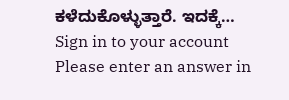ಕಳೆದುಕೊಳ್ಳುತ್ತಾರೆ. ಇದಕ್ಕೆ…
Sign in to your account
Please enter an answer in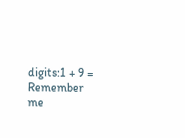digits:1 + 9 =
Remember me